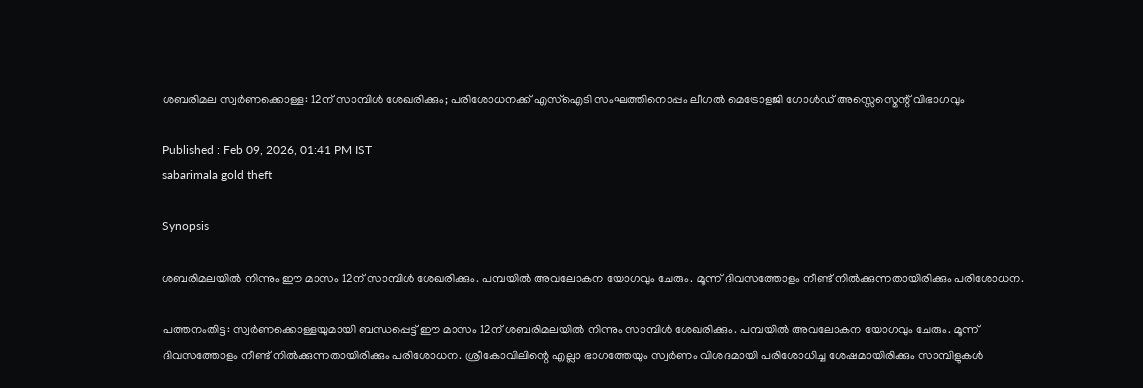ശബരിമല സ്വർണക്കൊള്ള: 12ന് സാമ്പിൾ ശേഖരിക്കും; പരിശോധനക്ക് എസ്ഐടി സംഘത്തിനൊപ്പം ലീഗൽ മെട്രോളജി ഗോൾഡ് അസ്സെസ്മെന്റ് വിഭാഗവും

Published : Feb 09, 2026, 01:41 PM IST
sabarimala gold theft

Synopsis

ശബരിമലയിൽ നിന്നും ഈ മാസം 12ന് സാമ്പിൾ ശേഖരിക്കും. പമ്പയിൽ അവലോകന യോഗവും ചേരും. മൂന്ന് ദിവസത്തോളം നീണ്ട് നിൽക്കുന്നതായിരിക്കും പരിശോധന.

പത്തനംതിട്ട: സ്വർണക്കൊള്ളയുമായി ബന്ധപ്പെട്ട് ഈ മാസം 12ന് ശബരിമലയിൽ നിന്നും സാമ്പിൾ ശേഖരിക്കും. പമ്പയിൽ അവലോകന യോഗവും ചേരും. മൂന്ന് ദിവസത്തോളം നീണ്ട് നിൽക്കുന്നതായിരിക്കും പരിശോധന. ശ്രീകോവിലിന്റെ എല്ലാ ഭാഗത്തേയും സ്വർണം വിശദമായി പരിശോധിച്ച ശേഷമായിരിക്കും സാമ്പിളുകൾ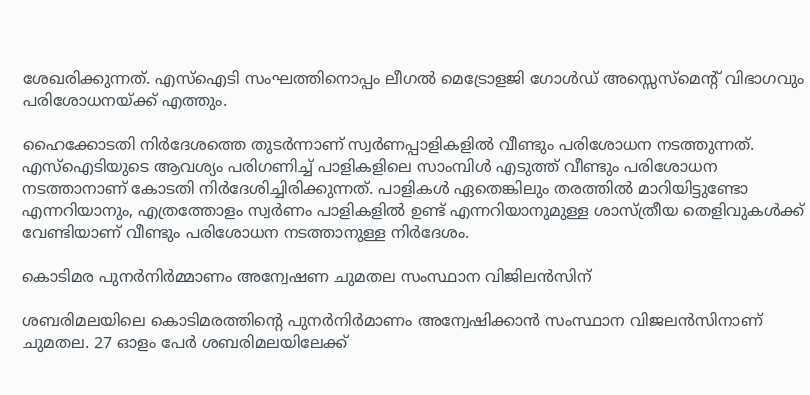ശേഖരിക്കുന്നത്. എസ്ഐടി സംഘത്തിനൊപ്പം ലീഗൽ മെട്രോളജി ഗോൾഡ് അസ്സെസ്മെന്റ് വിഭാഗവും പരിശോധനയ്ക്ക് എത്തും.

ഹൈക്കോടതി നിർദേശത്തെ തുടർന്നാണ് സ്വർണപ്പാളികളിൽ വീണ്ടും പരിശോധന നടത്തുന്നത്. എസ്ഐടിയുടെ ആവശ്യം പരിഗണിച്ച് പാളികളിലെ സാംമ്പിൾ എടുത്ത് വീണ്ടും പരിശോധന നടത്താനാണ് കോടതി നിർദേശിച്ചിരിക്കുന്നത്. പാളികൾ ഏതെങ്കിലും തരത്തിൽ മാറിയിട്ടുണ്ടോ എന്നറിയാനും, എത്രത്തോളം സ്വർണം പാളികളിൽ ഉണ്ട് എന്നറിയാനുമുള്ള ശാസ്ത്രീയ തെളിവുകൾക്ക് വേണ്ടിയാണ് വീണ്ടും പരിശോധന നടത്താനുള്ള നിർദേശം.

കൊടിമര പുനർനിർമ്മാണം അന്വേഷണ ചുമതല സംസ്ഥാന വിജിലൻസിന്

ശബരിമലയിലെ കൊടിമരത്തിന്റെ പുനർനിർമാണം അന്വേഷിക്കാൻ സംസ്ഥാന വിജലൻസിനാണ് ചുമതല. 27 ഓളം പേർ ശബരിമലയിലേക്ക്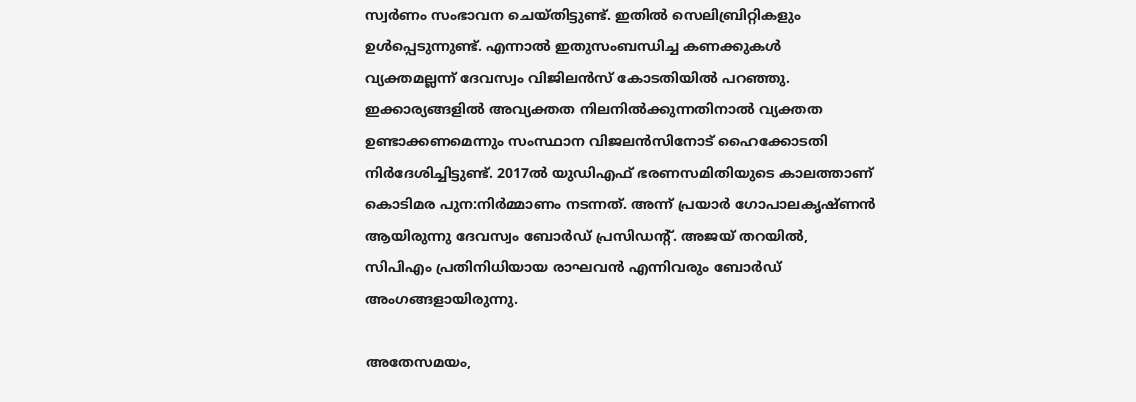സ്വർണം സംഭാവന ചെയ്തിട്ടുണ്ട്. ഇതിൽ സെലിബ്രിറ്റികളും ഉൾപ്പെടുന്നുണ്ട്. എന്നാൽ ഇതുസംബന്ധിച്ച കണക്കുകൾ വ്യക്തമല്ലന്ന് ദേവസ്വം വിജിലൻസ് കോടതിയിൽ പറഞ്ഞു. ഇക്കാര്യങ്ങളിൽ അവ്യക്തത നിലനിൽക്കുന്നതിനാൽ വ്യക്തത ഉണ്ടാക്കണമെന്നും സംസ്ഥാന വിജലൻസിനോട് ഹൈക്കോടതി നിർദേശിച്ചിട്ടുണ്ട്. 2017ൽ യുഡിഎഫ് ഭരണസമിതിയുടെ കാലത്താണ് കൊടിമര പുന:നിർമ്മാണം നടന്നത്. അന്ന് പ്രയാർ ഗോപാലകൃഷ്ണൻ ആയിരുന്നു ദേവസ്വം ബോർഡ് പ്രസിഡന്റ്. അജയ് തറയിൽ, സിപിഎം പ്രതിനിധിയായ രാഘവൻ എന്നിവരും ബോർഡ് അംഗങ്ങളായിരുന്നു.

അതേസമയം,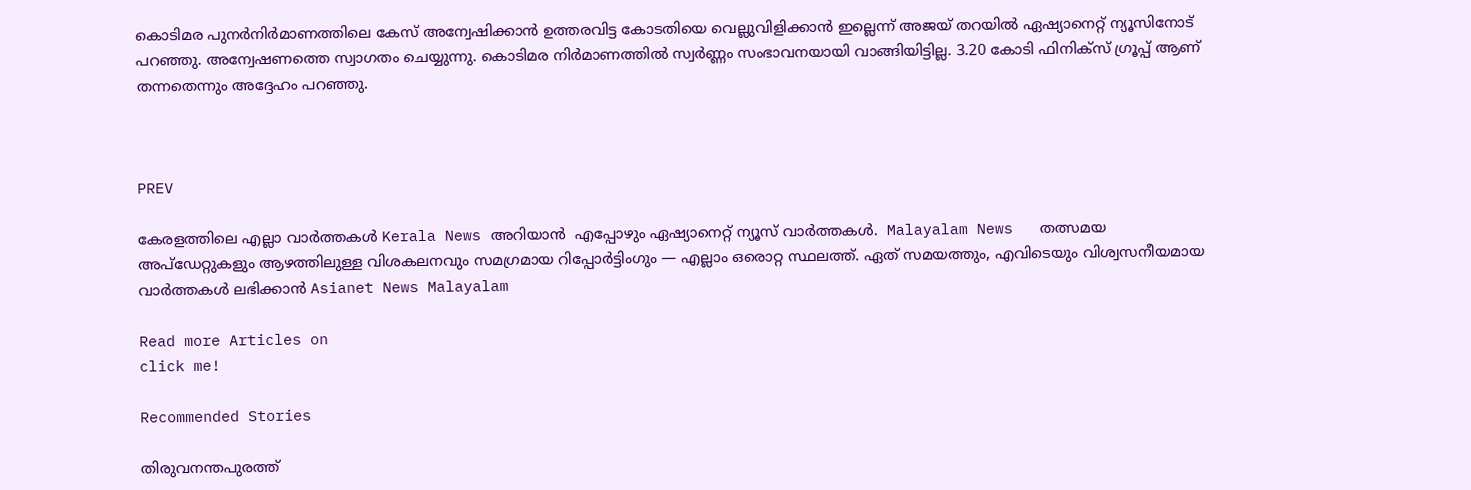കൊടിമര പുനർനിർമാണത്തിലെ കേസ് അന്വേഷിക്കാൻ ഉത്തരവിട്ട കോടതിയെ വെല്ലുവിളിക്കാൻ ഇല്ലെന്ന് അജയ് തറയിൽ ഏഷ്യാനെറ്റ് ന്യൂസിനോട് പറഞ്ഞു. അന്വേഷണത്തെ സ്വാഗതം ചെയ്യുന്നു. കൊടിമര നിർമാണത്തിൽ സ്വർണ്ണം സംഭാവനയായി വാങ്ങിയിട്ടില്ല. 3.20 കോടി ഫിനിക്സ് ഗ്രൂപ്പ്‌ ആണ് തന്നതെന്നും അദ്ദേഹം പറഞ്ഞു.



PREV

കേരളത്തിലെ എല്ലാ വാർത്തകൾ Kerala News അറിയാൻ  എപ്പോഴും ഏഷ്യാനെറ്റ് ന്യൂസ് വാർത്തകൾ.  Malayalam News   തത്സമയ അപ്‌ഡേറ്റുകളും ആഴത്തിലുള്ള വിശകലനവും സമഗ്രമായ റിപ്പോർട്ടിംഗും — എല്ലാം ഒരൊറ്റ സ്ഥലത്ത്. ഏത് സമയത്തും, എവിടെയും വിശ്വസനീയമായ വാർത്തകൾ ലഭിക്കാൻ Asianet News Malayalam

Read more Articles on
click me!

Recommended Stories

തിരുവനന്തപുരത്ത്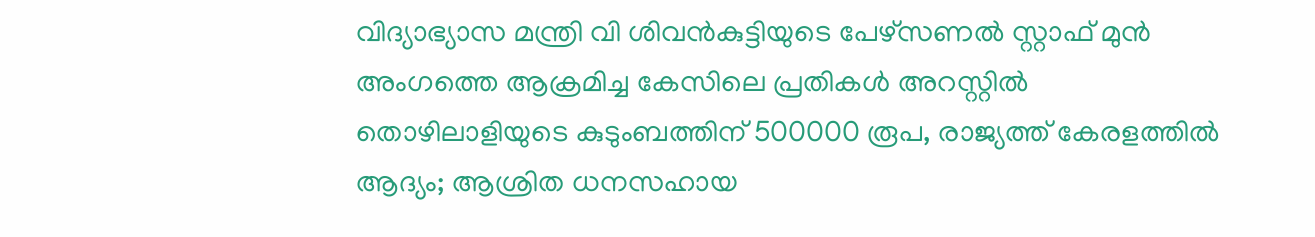വിദ്യാഭ്യാസ മന്ത്രി വി ശിവൻകുട്ടിയുടെ പേഴ്‌സണൽ സ്റ്റാഫ് മുൻ അംഗത്തെ ആക്രമിച്ച കേസിലെ പ്രതികൾ അറസ്റ്റിൽ
തൊഴിലാളിയുടെ കുടുംബത്തിന് 500000 രൂപ, രാജ്യത്ത് കേരളത്തില്‍ ആദ്യം; ആശ്രിത ധനസഹായ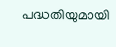പദ്ധതിയുമായി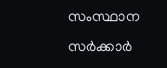സംസ്ഥാന സർക്കാർ